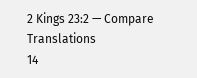2 Kings 23:2 — Compare Translations
14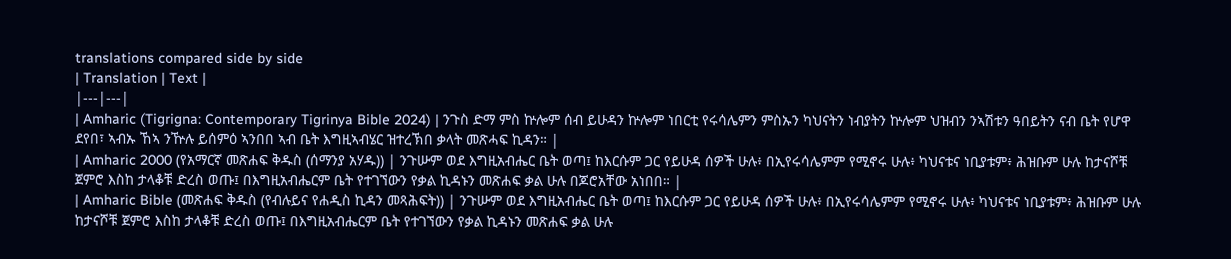translations compared side by side
| Translation | Text |
|---|---|
| Amharic (Tigrigna: Contemporary Tigrinya Bible 2024) | ንጉስ ድማ ምስ ኵሎም ሰብ ይሁዳን ኵሎም ነበርቲ የሩሳሌምን ምስኡን ካህናትን ነብያትን ኵሎም ህዝብን ንኣሽቱን ዓበይትን ናብ ቤት የሆዋ ደየበ፣ ኣብኡ ኸኣ ንዅሉ ይሰምዕ ኣንበበ ኣብ ቤት እግዚኣብሄር ዝተረኽበ ቃላት መጽሓፍ ኪዳን። |
| Amharic 2000 (የአማርኛ መጽሐፍ ቅዱስ (ሰማንያ አሃዱ)) | ንጉሡም ወደ እግዚአብሔር ቤት ወጣ፤ ከእርሱም ጋር የይሁዳ ሰዎች ሁሉ፥ በኢየሩሳሌምም የሚኖሩ ሁሉ፥ ካህናቱና ነቢያቱም፥ ሕዝቡም ሁሉ ከታናሾቹ ጀምሮ እስከ ታላቆቹ ድረስ ወጡ፤ በእግዚአብሔርም ቤት የተገኘውን የቃል ኪዳኑን መጽሐፍ ቃል ሁሉ በጆሮአቸው አነበበ። |
| Amharic Bible (መጽሐፍ ቅዱስ (የብሉይና የሐዲስ ኪዳን መጻሕፍት)) | ንጉሡም ወደ እግዚአብሔር ቤት ወጣ፤ ከእርሱም ጋር የይሁዳ ሰዎች ሁሉ፥ በኢየሩሳሌምም የሚኖሩ ሁሉ፥ ካህናቱና ነቢያቱም፥ ሕዝቡም ሁሉ ከታናሾቹ ጀምሮ እስከ ታላቆቹ ድረስ ወጡ፤ በእግዚአብሔርም ቤት የተገኘውን የቃል ኪዳኑን መጽሐፍ ቃል ሁሉ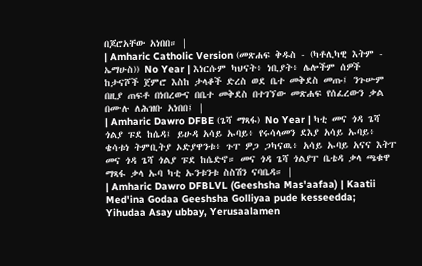በጆሮአቸው አነበበ። |
| Amharic Catholic Version (መጽሐፍ ቅዱስ - (ካቶሊካዊ እትም - ኤማሁስ)) No Year | እነርሱም ካህናት፥ ነቢያት፥ ሌሎችም ሰዎች ከታናሾች ጀምሮ እስከ ታላቆች ድረስ ወደ ቤተ መቅደስ መጡ፤ ንጉሡም በዚያ ጠፍቶ በነበረውና በቤተ መቅደስ በተገኘው መጽሐፍ የሰፈረውን ቃል በሙሉ ለሕዝቡ አነበበ፤ |
| Amharic Dawro DFBE (ጌሻ ማጻፋ) No Year | ካቲ መና ጎዳ ጌሻ ጎልያ ፑደ ከሴዳ፤ ይሁዳ አሳይ ኡባይ፥ የሩሳላመን ደእያ አሳይ ኡባይ፥ ቄሳቱነ ትምቢትያ ኦድያዋንቱ፥ ጉፐ ዎጋ ጋካናዉ፥ አሳይ ኡባይ አናና እትፐ መና ጎዳ ጌሻ ጎልያ ፑደ ከሴድኖ። መና ጎዳ ጌሻ ጎልያፐ ቤቴዳ ቃላ ጫቁዋ ማጻፋ ቃላ ኡባ ካቲ ኡንቱንቱ ስስሽን ናባቤዳ። |
| Amharic Dawro DFBLVL (Geeshsha Mas'aafaa) | Kaatii Med'ina Godaa Geeshsha Golliyaa pude kesseedda; Yihudaa Asay ubbay, Yerusaalamen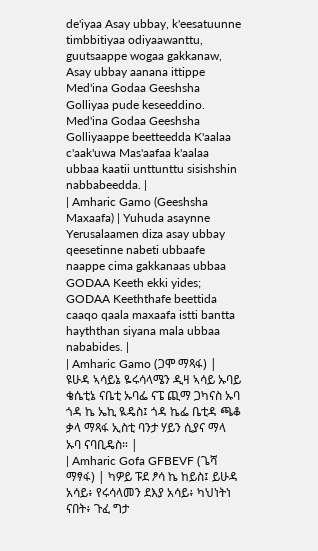de'iyaa Asay ubbay, k'eesatuunne timbbitiyaa odiyaawanttu, guutsaappe wogaa gakkanaw, Asay ubbay aanana ittippe Med'ina Godaa Geeshsha Golliyaa pude keseeddino. Med'ina Godaa Geeshsha Golliyaappe beetteedda K'aalaa c'aak'uwa Mas'aafaa k'aalaa ubbaa kaatii unttunttu sisishshin nabbabeedda. |
| Amharic Gamo (Geeshsha Maxaafa) | Yuhuda asaynne Yerusalaamen diza asay ubbay qeesetinne nabeti ubbaafe naappe cima gakkanaas ubbaa GODAA Keeth ekki yides; GODAA Keeththafe beettida caaqo qaala maxaafa istti bantta hayththan siyana mala ubbaa nababides. |
| Amharic Gamo (ጋሞ ማጻፋ) | ዩሁዳ ኣሳይኔ ዬሩሳላሜን ዲዛ ኣሳይ ኡባይ ቄሴቲኔ ናቤቲ ኡባፌ ናፔ ጪማ ጋካናስ ኡባ ጎዳ ኬ ኤኪ ዪዴስ፤ ጎዳ ኬፌ ቤቲዳ ጫቆ ቃላ ማጻፋ ኢስቲ ባንታ ሃይን ሲያና ማላ ኡባ ናባቢዴስ። |
| Amharic Gofa GFBEVF (ጌሻ ማፃፋ) | ካዎይ ፑደ ፆሳ ኬ ከይስ፤ ይሁዳ አሳይ፥ የሩሳላመን ደእያ አሳይ፥ ካህነትነ ናበት፥ ጉፈ ግታ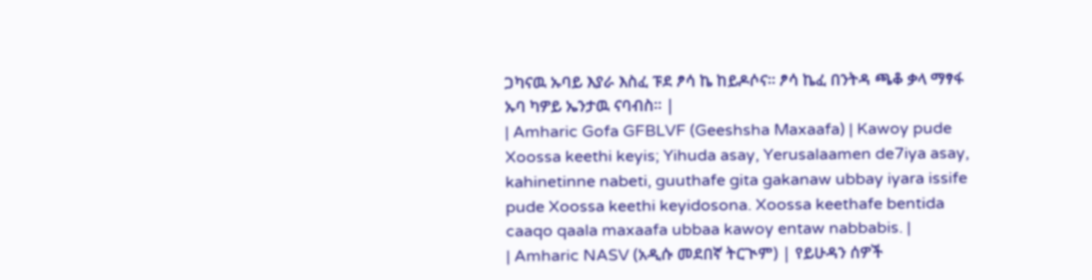ጋካናዉ ኡባይ እያራ እስፈ ፑደ ፆሳ ኬ ከይዶሶና። ፆሳ ኬፈ በንትዳ ጫቆ ቃላ ማፃፋ ኡባ ካዎይ ኤንታዉ ናባብስ። |
| Amharic Gofa GFBLVF (Geeshsha Maxaafa) | Kawoy pude Xoossa keethi keyis; Yihuda asay, Yerusalaamen de7iya asay, kahinetinne nabeti, guuthafe gita gakanaw ubbay iyara issife pude Xoossa keethi keyidosona. Xoossa keethafe bentida caaqo qaala maxaafa ubbaa kawoy entaw nabbabis. |
| Amharic NASV (አዲሱ መደበኛ ትርጒም) | የይሁዳን ሰዎች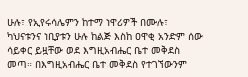ሁሉ፣ የኢየሩሳሌምን ከተማ ነዋሪዎች በሙሉ፣ ካህናቱንና ነቢያቱን ሁሉ ከልጅ እስከ ዐዋቂ አንድም ሰው ሳይቀር ይዟቸው ወደ እግዚአብሔር ቤተ መቅደስ መጣ። በእግዚአብሔር ቤተ መቅደስ የተገኘውንም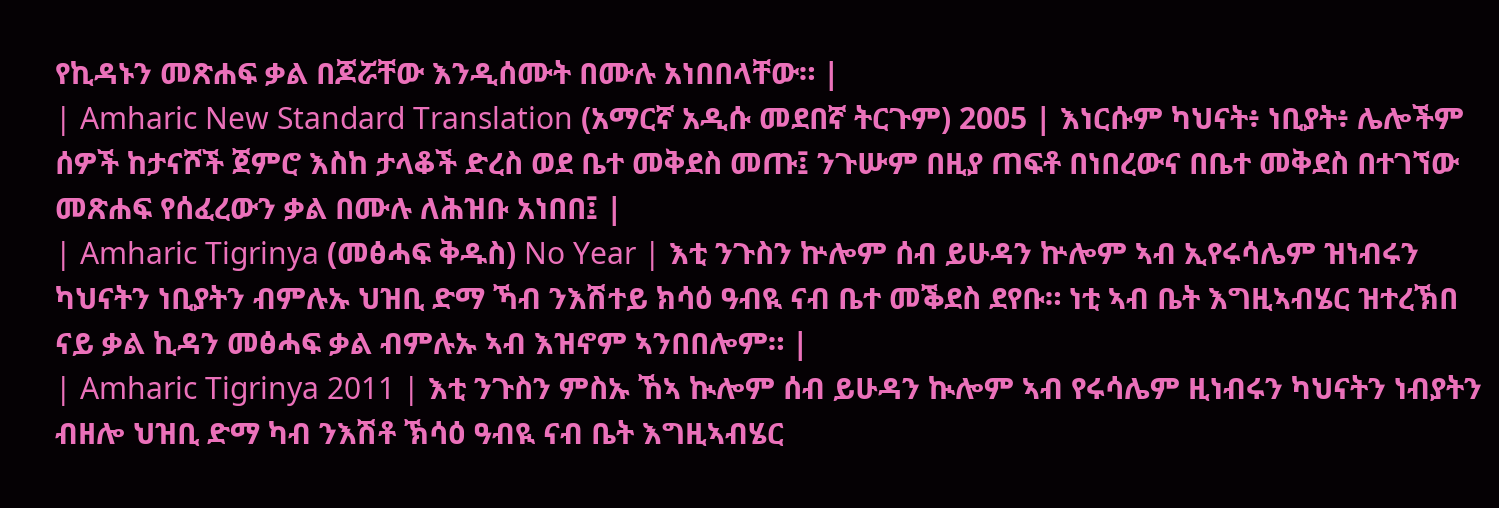የኪዳኑን መጽሐፍ ቃል በጆሯቸው እንዲሰሙት በሙሉ አነበበላቸው። |
| Amharic New Standard Translation (አማርኛ አዲሱ መደበኛ ትርጉም) 2005 | እነርሱም ካህናት፥ ነቢያት፥ ሌሎችም ሰዎች ከታናሾች ጀምሮ እስከ ታላቆች ድረስ ወደ ቤተ መቅደስ መጡ፤ ንጉሡም በዚያ ጠፍቶ በነበረውና በቤተ መቅደስ በተገኘው መጽሐፍ የሰፈረውን ቃል በሙሉ ለሕዝቡ አነበበ፤ |
| Amharic Tigrinya (መፅሓፍ ቅዱስ) No Year | እቲ ንጉስን ኵሎም ሰብ ይሁዳን ኵሎም ኣብ ኢየሩሳሌም ዝነብሩን ካህናትን ነቢያትን ብምሉኡ ህዝቢ ድማ ኻብ ንእሽተይ ክሳዕ ዓብዪ ናብ ቤተ መቕደስ ደየቡ። ነቲ ኣብ ቤት እግዚኣብሄር ዝተረኽበ ናይ ቃል ኪዳን መፅሓፍ ቃል ብምሉኡ ኣብ እዝኖም ኣንበበሎም። |
| Amharic Tigrinya 2011 | እቲ ንጉስን ምስኡ ኸኣ ኲሎም ሰብ ይሁዳን ኲሎም ኣብ የሩሳሌም ዚነብሩን ካህናትን ነብያትን ብዘሎ ህዝቢ ድማ ካብ ንእሽቶ ኽሳዕ ዓብዪ ናብ ቤት እግዚኣብሄር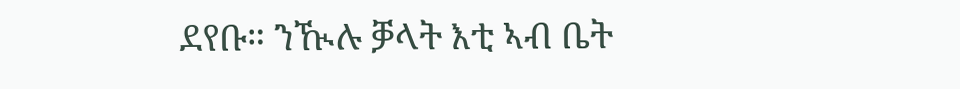ደየቡ። ንዂሉ ቓላት እቲ ኣብ ቤት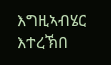እግዚኣብሄር እተረኽበ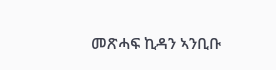መጽሓፍ ኪዳን ኣንቢቡ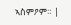ኣስምዖም። |